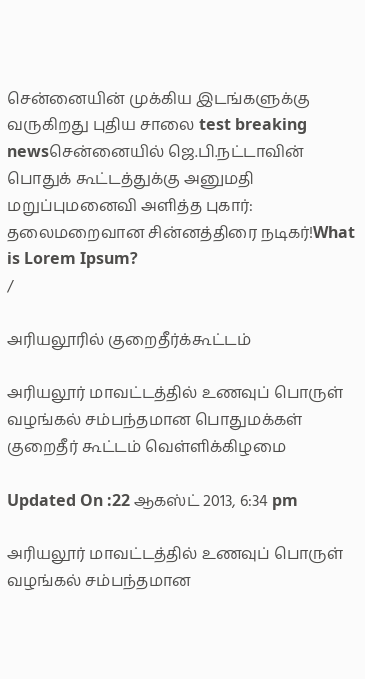சென்னையின் முக்கிய இடங்களுக்கு வருகிறது புதிய சாலை test breaking newsசென்னையில் ஜெ.பி.நட்டாவின் பொதுக் கூட்டத்துக்கு அனுமதி மறுப்புமனைவி அளித்த புகார்: தலைமறைவான சின்னத்திரை நடிகர்!What is Lorem Ipsum?
/

அரியலூரில் குறைதீர்க்கூட்டம்

அரியலூர் மாவட்டத்தில் உணவுப் பொருள் வழங்கல் சம்பந்தமான பொதுமக்கள் குறைதீர் கூட்டம் வெள்ளிக்கிழமை

Updated On :22 ஆகஸ்ட் 2013, 6:34 pm

அரியலூர் மாவட்டத்தில் உணவுப் பொருள் வழங்கல் சம்பந்தமான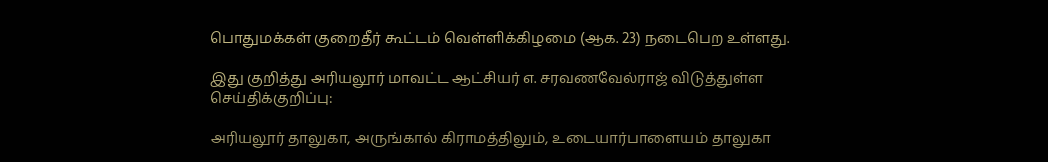பொதுமக்கள் குறைதீர் கூட்டம் வெள்ளிக்கிழமை (ஆக. 23) நடைபெற உள்ளது.

இது குறித்து அரியலூர் மாவட்ட ஆட்சியர் எ. சரவணவேல்ராஜ் விடுத்துள்ள செய்திக்குறிப்பு:

அரியலூர் தாலுகா, அருங்கால் கிராமத்திலும், உடையார்பாளையம் தாலுகா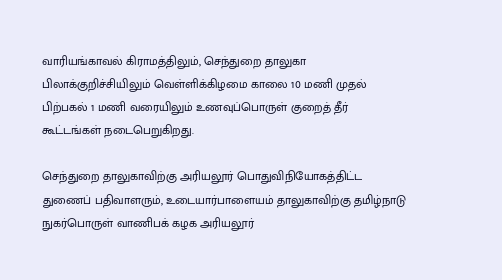வாரியங்காவல் கிராமத்திலும், செந்துறை தாலுகா பிலாக்குறிச்சியிலும் வெள்ளிக்கிழமை காலை 10 மணி முதல் பிற்பகல் 1 மணி வரையிலும் உணவுப்பொருள் குறைத் தீர் கூட்டங்கள் நடைபெறுகிறது.

செந்துறை தாலுகாவிற்கு அரியலூர் பொதுவிநியோகத்திட்ட துணைப் பதிவாளரும், உடையார்பாளையம் தாலுகாவிற்கு தமிழ்நாடு நுகர்பொருள் வாணிபக் கழக அரியலூர்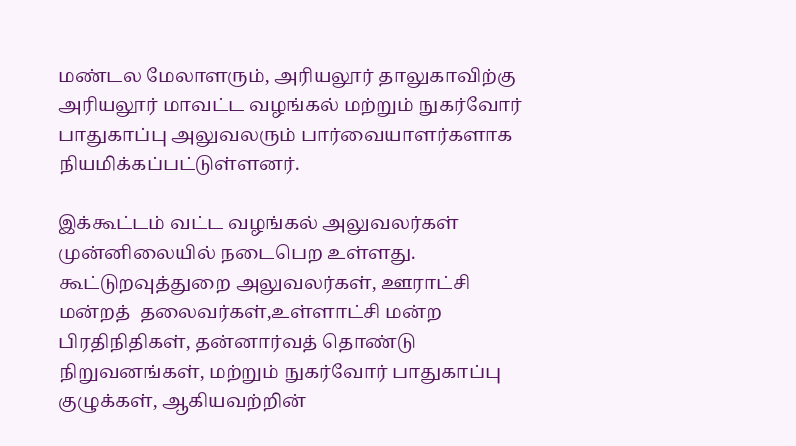மண்டல மேலாளரும், அரியலூர் தாலுகாவிற்கு அரியலூர் மாவட்ட வழங்கல் மற்றும் நுகர்வோர் பாதுகாப்பு அலுவலரும் பார்வையாளர்களாக நியமிக்கப்பட்டுள்ளனர்.

இக்கூட்டம் வட்ட வழங்கல் அலுவலர்கள் முன்னிலையில் நடைபெற உள்ளது. கூட்டுறவுத்துறை அலுவலர்கள், ஊராட்சி மன்றத்  தலைவர்கள்,உள்ளாட்சி மன்ற பிரதிநிதிகள், தன்னார்வத் தொண்டு நிறுவனங்கள், மற்றும் நுகர்வோர் பாதுகாப்பு குழுக்கள், ஆகியவற்றின்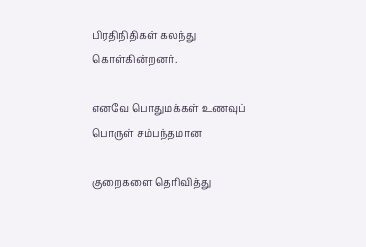பிரதிநிதிகள் கலந்து கொள்கின்றனர்.

எனவே பொதுமக்கள் உணவுப் பொருள் சம்பந்தமான

குறைகளை தெரிவித்து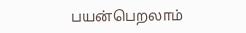பயன்பெறலாம்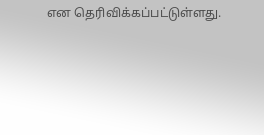என தெரிவிக்கப்பட்டுள்ளது.